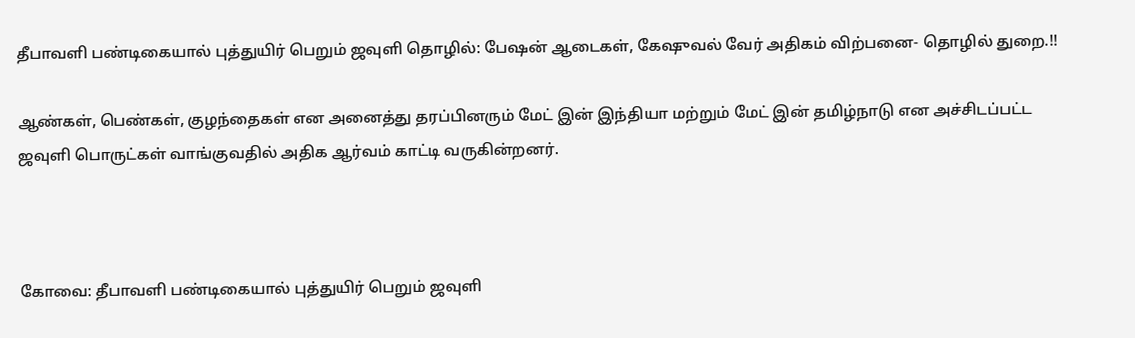தீபாவளி பண்டிகையால் புத்துயிர் பெறும் ஜவுளி தொழில்: பேஷன் ஆடைகள், கேஷுவல் வேர் அதிகம் விற்பனை- தொழில் துறை.!!

ஆண்கள், பெண்கள், குழந்தைகள் என அனைத்து தரப்பினரும் மேட் இன் இந்தியா மற்றும் மேட் இன் தமிழ்நாடு என அச்சிடப்பட்ட ஜவுளி பொருட்கள் வாங்குவதில் அதிக ஆர்வம் காட்டி வருகின்றனர்.



கோவை: தீபாவளி பண்டிகையால் புத்துயிர் பெறும் ஜவுளி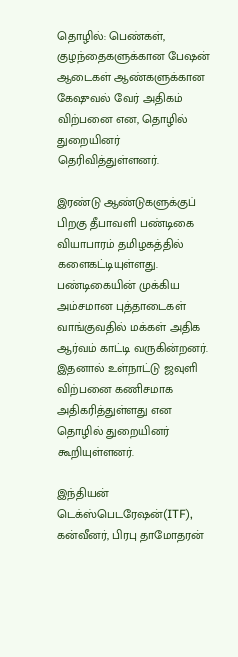தொழில்: பெண்கள், குழந்தைகளுக்கான பேஷன் ஆடைகள் ஆண்களுக்கான கேஷுவல் வேர் அதிகம் விற்பனை என, தொழில் துறையினர் தெரிவித்துள்ளனர்.

இரண்டு ஆண்டுகளுக்குப் பிறகு தீபாவளி பண்டிகை வியாபாரம் தமிழகத்தில் களைகட்டியுள்ளது. பண்டிகையின் முக்கிய அம்சமான புத்தாடைகள் வாங்குவதில் மக்கள் அதிக ஆர்வம் காட்டி வருகின்றனர். இதனால் உள்நாட்டு ஜவுளி விற்பனை கணிசமாக அதிகரித்துள்ளது என தொழில் துறையினர் கூறியுள்ளனர்.

இந்தியன் டெக்ஸ்பெடரேஷன்(ITF), கன்வீனர், பிரபு தாமோதரன்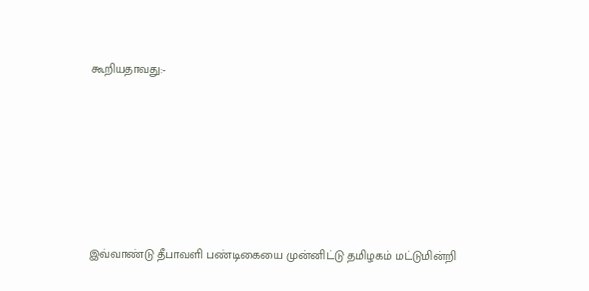கூறியதாவது:-







இவ்வாண்டு தீபாவளி பண்டிகையை முன்னிட்டு தமிழகம் மட்டுமின்றி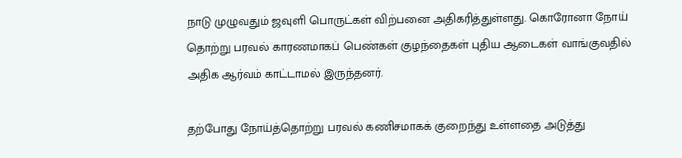நாடு முழுவதும் ஜவுளி பொருட்கள் விற்பனை அதிகரித்துள்ளது. கொரோனா நோய் தொற்று பரவல் காரணமாகப் பெண்கள் குழந்தைகள் புதிய ஆடைகள் வாங்குவதில் அதிக ஆர்வம் காட்டாமல் இருந்தனர்.

தற்போது நோய்த்தொற்று பரவல் கணிசமாகக் குறைந்து உள்ளதை அடுத்து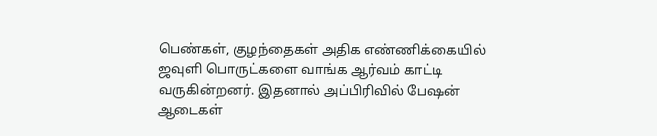பெண்கள், குழந்தைகள் அதிக எண்ணிக்கையில் ஜவுளி பொருட்களை வாங்க ஆர்வம் காட்டி வருகின்றனர். இதனால் அப்பிரிவில் பேஷன் ஆடைகள்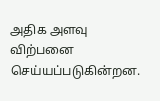அதிக அளவு விற்பனை செய்யப்படுகின்றன.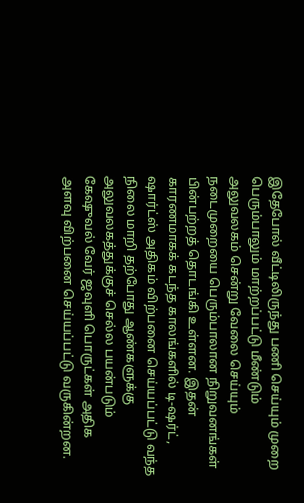இதேபோல் வீட்டிலிருந்து பணி செய்யும் முறை பெரும்பாலும் மாற்றப்பட்டு மீண்டும் அலுவலகம் சென்று வேலை செய்யும் நடைமுறையை பெரும்பாலான நிறுவனங்கள் பின்பற்றத் தொடங்கி உள்ளன. இதன் காரணமாகக் கடந்த காலங்களில் டி-ஷர்ட், ஷார்ட்ஸ் அதிகம் விற்பனை செய்யப்பட்டு வந்த நிலை மாறி தற்போது ஆண்களுக்கு அலுவலகத்துக்குச் செல்ல பயன்படும் கேஷுவல் வேர் ஜவுளி பொருட்கள் அதிக அளவு விற்பனை செய்யப்பட்டு வருகின்றன.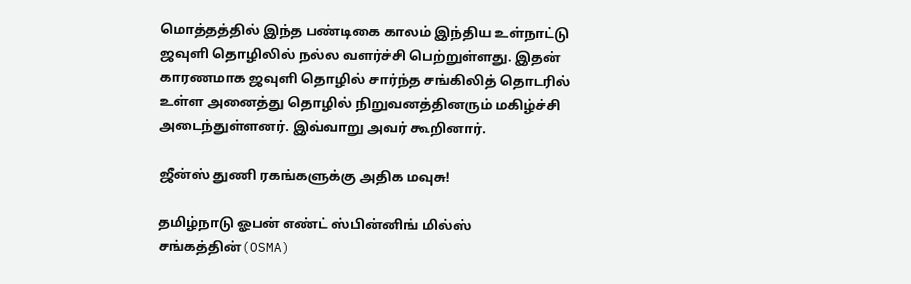மொத்தத்தில் இந்த பண்டிகை காலம் இந்திய உள்நாட்டு ஜவுளி தொழிலில் நல்ல வளர்ச்சி பெற்றுள்ளது. இதன் காரணமாக ஜவுளி தொழில் சார்ந்த சங்கிலித் தொடரில் உள்ள அனைத்து தொழில் நிறுவனத்தினரும் மகிழ்ச்சி அடைந்துள்ளனர். இவ்வாறு அவர் கூறினார்.

ஜீன்ஸ் துணி ரகங்களுக்கு அதிக மவுசு!

தமிழ்நாடு ஓபன் எண்ட் ஸ்பின்னிங் மில்ஸ் சங்கத்தின்(OSMA)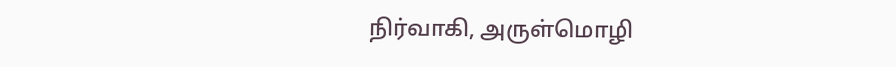நிர்வாகி, அருள்மொழி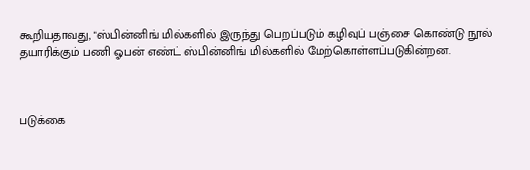கூறியதாவது, "ஸ்பின்னிங் மில்களில் இருந்து பெறப்படும் கழிவுப் பஞ்சை கொண்டு நூல் தயாரிக்கும் பணி ஓபன் எண்ட் ஸ்பின்னிங் மில்களில் மேற்கொள்ளப்படுகின்றன.



படுக்கை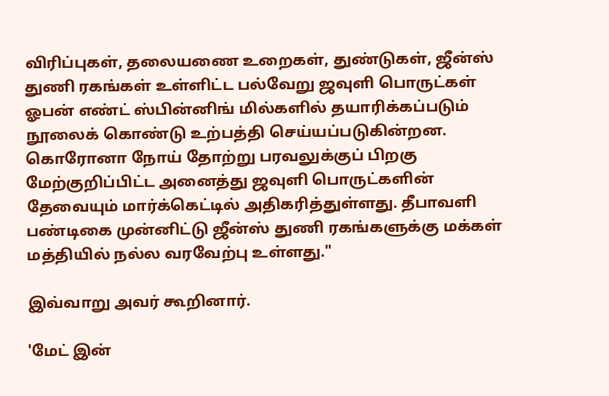விரிப்புகள், தலையணை உறைகள், துண்டுகள், ஜீன்ஸ் துணி ரகங்கள் உள்ளிட்ட பல்வேறு ஜவுளி பொருட்கள் ஓபன் எண்ட் ஸ்பின்னிங் மில்களில் தயாரிக்கப்படும் நூலைக் கொண்டு உற்பத்தி செய்யப்படுகின்றன. கொரோனா நோய் தோற்று பரவலுக்குப் பிறகு மேற்குறிப்பிட்ட அனைத்து ஜவுளி பொருட்களின் தேவையும் மார்க்கெட்டில் அதிகரித்துள்ளது. தீபாவளி பண்டிகை முன்னிட்டு ஜீன்ஸ் துணி ரகங்களுக்கு மக்கள் மத்தியில் நல்ல வரவேற்பு உள்ளது."

இவ்வாறு அவர் கூறினார்.

'மேட் இன்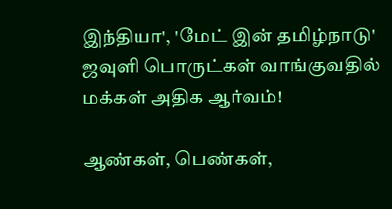இந்தியா', 'மேட் இன் தமிழ்நாடு' ஜவுளி பொருட்கள் வாங்குவதில் மக்கள் அதிக ஆர்வம்!

ஆண்கள், பெண்கள்,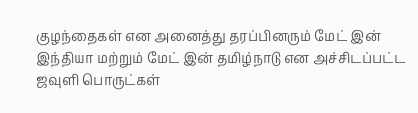குழந்தைகள் என அனைத்து தரப்பினரும் மேட் இன் இந்தியா மற்றும் மேட் இன் தமிழ்நாடு என அச்சிடப்பட்ட ஜவுளி பொருட்கள்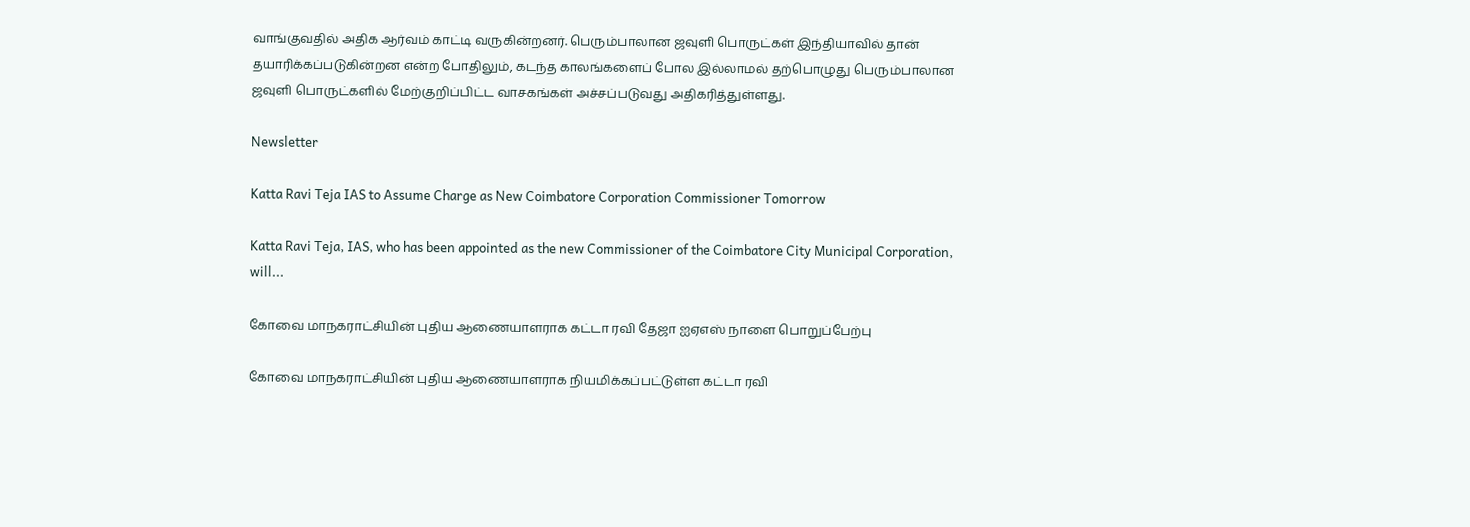வாங்குவதில் அதிக ஆர்வம் காட்டி வருகின்றனர். பெரும்பாலான ஜவுளி பொருட்கள் இந்தியாவில் தான் தயாரிக்கப்படுகின்றன என்ற போதிலும், கடந்த காலங்களைப் போல இல்லாமல் தற்பொழுது பெரும்பாலான ஜவுளி பொருட்களில் மேற்குறிப்பிட்ட வாசகங்கள் அச்சப்படுவது அதிகரித்துள்ளது.

Newsletter

Katta Ravi Teja IAS to Assume Charge as New Coimbatore Corporation Commissioner Tomorrow

Katta Ravi Teja, IAS, who has been appointed as the new Commissioner of the Coimbatore City Municipal Corporation, will...

கோவை மாநகராட்சியின் புதிய ஆணையாளராக கட்டா ரவி தேஜா ஐஏஎஸ் நாளை பொறுப்பேற்பு

கோவை மாநகராட்சியின் புதிய ஆணையாளராக நியமிக்கப்பட்டுள்ள கட்டா ரவி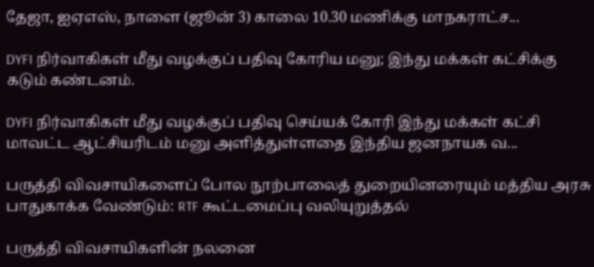தேஜா, ஐஏஎஸ், நாளை (ஜூன் 3) காலை 10.30 மணிக்கு மாநகராட்ச...

DYFI நிர்வாகிகள் மீது வழக்குப் பதிவு கோரிய மனு; இந்து மக்கள் கட்சிக்கு கடும் கண்டனம்.

DYFI நிர்வாகிகள் மீது வழக்குப் பதிவு செய்யக் கோரி இந்து மக்கள் கட்சி மாவட்ட ஆட்சியரிடம் மனு அளித்துள்ளதை இந்திய ஜனநாயக வ...

பருத்தி விவசாயிகளைப் போல நூற்பாலைத் துறையினரையும் மத்திய அரசு பாதுகாக்க வேண்டும்: RTF கூட்டமைப்பு வலியுறுத்தல்

பருத்தி விவசாயிகளின் நலனை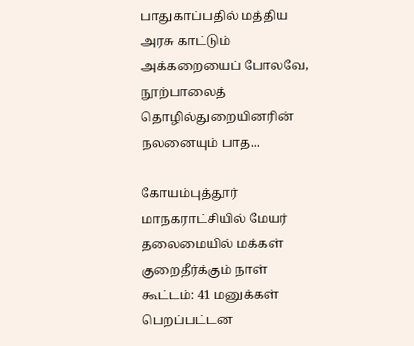பாதுகாப்பதில் மத்திய அரசு காட்டும் அக்கறையைப் போலவே, நூற்பாலைத் தொழில்துறையினரின் நலனையும் பாத...

கோயம்புத்தூர் மாநகராட்சியில் மேயர் தலைமையில் மக்கள் குறைதீர்க்கும் நாள் கூட்டம்: 41 மனுக்கள் பெறப்பட்டன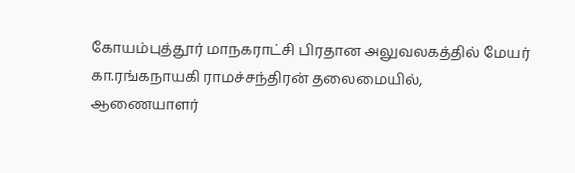கோயம்புத்தூர் மாநகராட்சி பிரதான அலுவலகத்தில் மேயர் கா.ரங்கநாயகி ராமச்சந்திரன் தலைமையில், ஆணையாளர்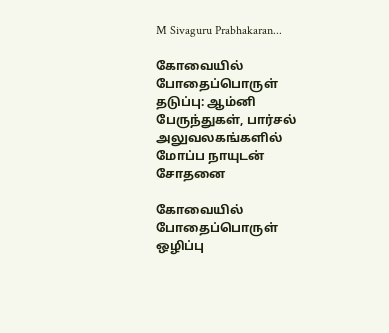M Sivaguru Prabhakaran...

கோவையில் போதைப்பொருள் தடுப்பு: ஆம்னி பேருந்துகள், பார்சல் அலுவலகங்களில் மோப்ப நாயுடன் சோதனை

கோவையில் போதைப்பொருள் ஒழிப்பு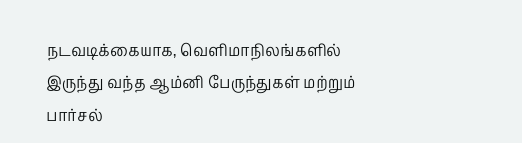நடவடிக்கையாக, வெளிமாநிலங்களில் இருந்து வந்த ஆம்னி பேருந்துகள் மற்றும் பார்சல்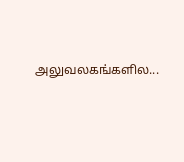அலுவலகங்களில...